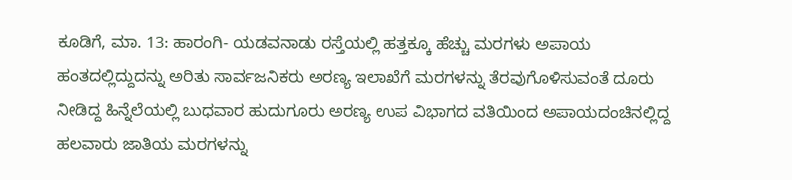ಕೂಡಿಗೆ, ಮಾ. 13: ಹಾರಂಗಿ- ಯಡವನಾಡು ರಸ್ತೆಯಲ್ಲಿ ಹತ್ತಕ್ಕೂ ಹೆಚ್ಚು ಮರಗಳು ಅಪಾಯ ಹಂತದಲ್ಲಿದ್ದುದನ್ನು ಅರಿತು ಸಾರ್ವಜನಿಕರು ಅರಣ್ಯ ಇಲಾಖೆಗೆ ಮರಗಳನ್ನು ತೆರವುಗೊಳಿಸುವಂತೆ ದೂರು ನೀಡಿದ್ದ ಹಿನ್ನೆಲೆಯಲ್ಲಿ ಬುಧವಾರ ಹುದುಗೂರು ಅರಣ್ಯ ಉಪ ವಿಭಾಗದ ವತಿಯಿಂದ ಅಪಾಯದಂಚಿನಲ್ಲಿದ್ದ ಹಲವಾರು ಜಾತಿಯ ಮರಗಳನ್ನು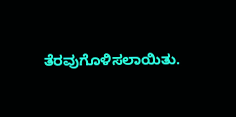ತೆರವುಗೊಳಿಸಲಾಯಿತು.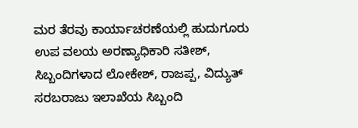ಮರ ತೆರವು ಕಾರ್ಯಾಚರಣೆಯಲ್ಲಿ ಹುದುಗೂರು ಉಪ ವಲಯ ಅರಣ್ಯಾಧಿಕಾರಿ ಸತೀಶ್, ಸಿಬ್ಬಂದಿಗಳಾದ ಲೋಕೇಶ್, ರಾಜಪ್ಪ, ವಿದ್ಯುತ್ ಸರಬರಾಜು ಇಲಾಖೆಯ ಸಿಬ್ಬಂದಿ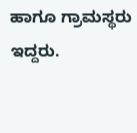ಹಾಗೂ ಗ್ರಾಮಸ್ಥರು ಇದ್ದರು.